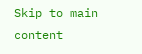Skip to main content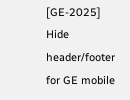[GE-2025] Hide header/footer for GE mobile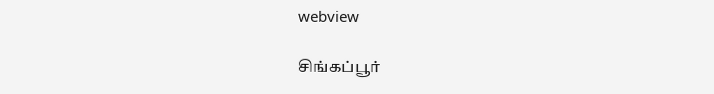webview

சிங்கப்பூர்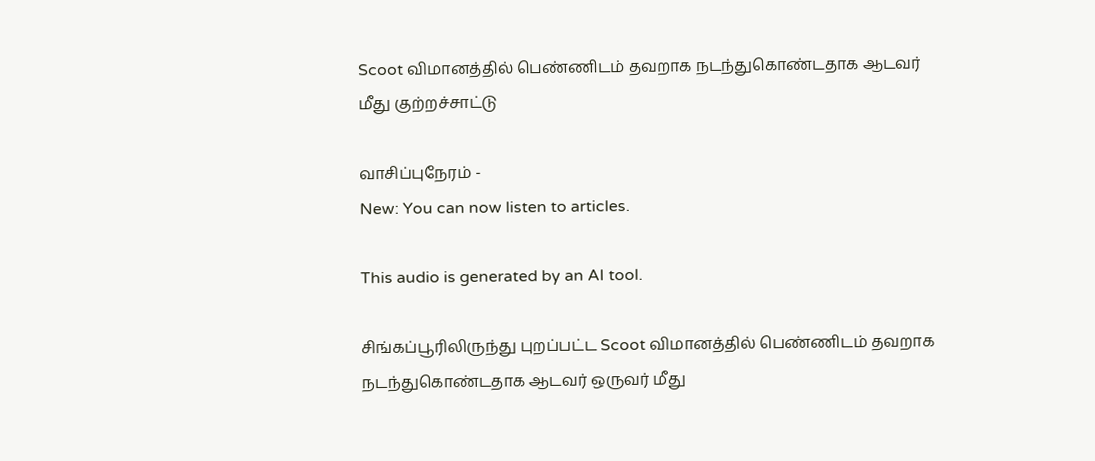Scoot விமானத்தில் பெண்ணிடம் தவறாக நடந்துகொண்டதாக ஆடவர் மீது குற்றச்சாட்டு

வாசிப்புநேரம் -
New: You can now listen to articles.

This audio is generated by an AI tool.

சிங்கப்பூரிலிருந்து புறப்பட்ட Scoot விமானத்தில் பெண்ணிடம் தவறாக நடந்துகொண்டதாக ஆடவர் ஒருவர் மீது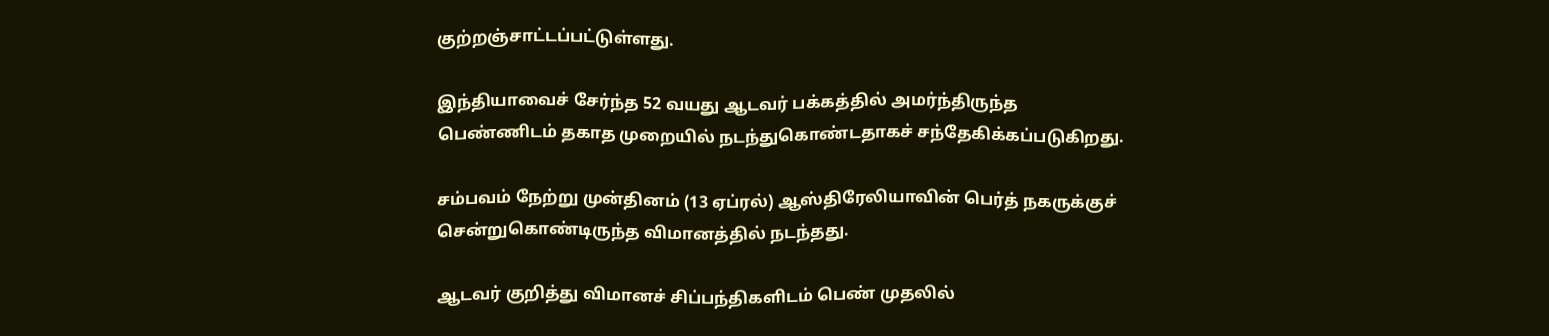குற்றஞ்சாட்டப்பட்டுள்ளது.

இந்தியாவைச் சேர்ந்த 52 வயது ஆடவர் பக்கத்தில் அமர்ந்திருந்த பெண்ணிடம் தகாத முறையில் நடந்துகொண்டதாகச் சந்தேகிக்கப்படுகிறது.

சம்பவம் நேற்று முன்தினம் (13 ஏப்ரல்) ஆஸ்திரேலியாவின் பெர்த் நகருக்குச் சென்றுகொண்டிருந்த விமானத்தில் நடந்தது.

ஆடவர் குறித்து விமானச் சிப்பந்திகளிடம் பெண் முதலில்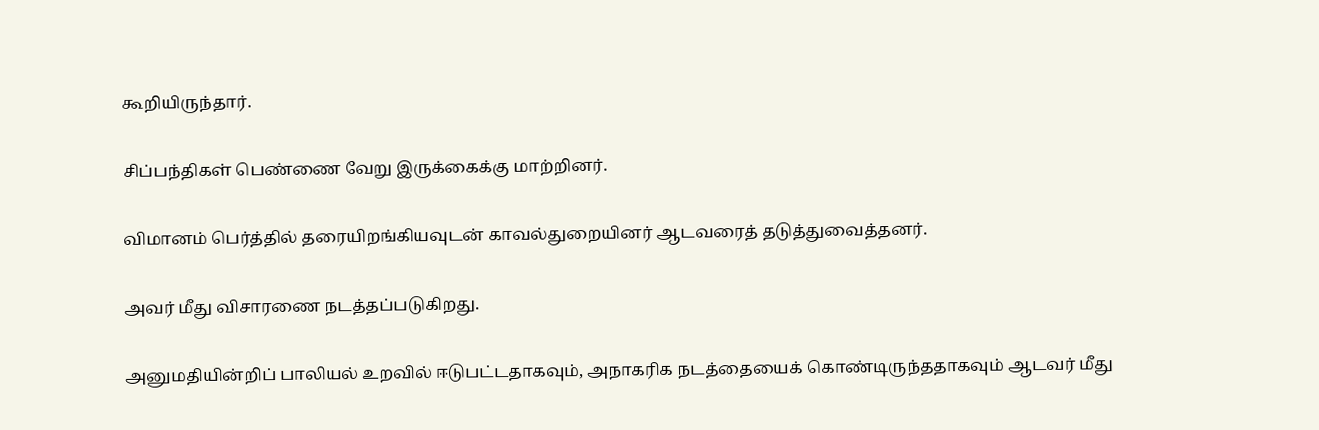கூறியிருந்தார்.

சிப்பந்திகள் பெண்ணை வேறு இருக்கைக்கு மாற்றினர்.

விமானம் பெர்த்தில் தரையிறங்கியவுடன் காவல்துறையினர் ஆடவரைத் தடுத்துவைத்தனர்.

அவர் மீது விசாரணை நடத்தப்படுகிறது.

அனுமதியின்றிப் பாலியல் உறவில் ஈடுபட்டதாகவும், அநாகரிக நடத்தையைக் கொண்டிருந்ததாகவும் ஆடவர் மீது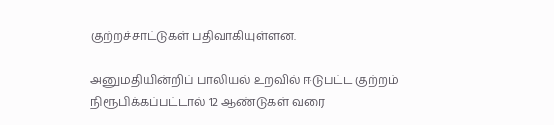குற்றச்சாட்டுகள் பதிவாகியுள்ளன.

அனுமதியின்றிப் பாலியல் உறவில் ஈடுபட்ட குற்றம் நிரூபிக்கப்பட்டால் 12 ஆண்டுகள் வரை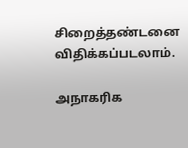சிறைத்தண்டனை விதிக்கப்படலாம்.

அநாகரிக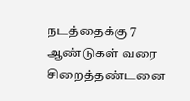நடத்தைக்கு 7 ஆண்டுகள் வரை சிறைத்தண்டனை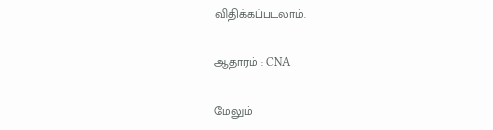விதிக்கப்படலாம்.

ஆதாரம் : CNA

மேலும்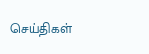செய்திகள்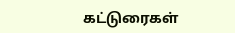கட்டுரைகள்